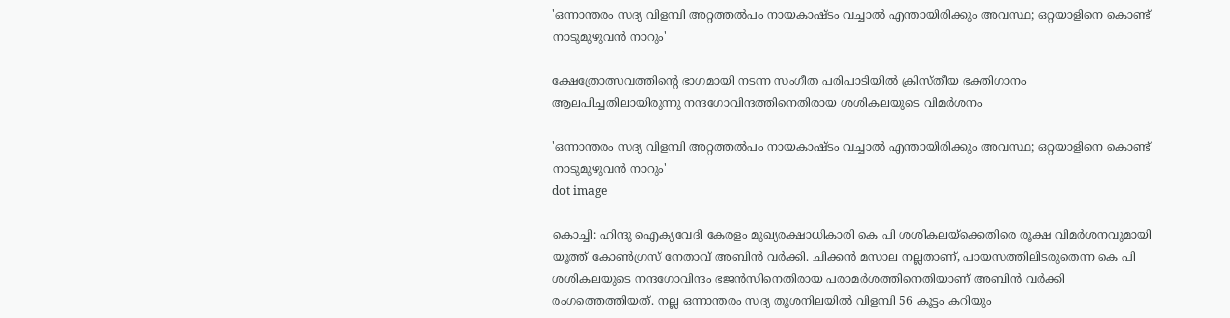'ഒന്നാന്തരം സദ്യ വിളമ്പി അറ്റത്തൽപം നായകാഷ്ടം വച്ചാൽ എന്തായിരിക്കും അവസ്ഥ; ഒറ്റയാളിനെ കൊണ്ട് നാടുമുഴുവൻ നാറും'

ക്ഷേത്രോത്സവത്തിന്റെ ഭാഗമായി നടന്ന സംഗീത പരിപാടിയില്‍ ക്രിസ്തീയ ഭക്തിഗാനം ആലപിച്ചതിലായിരുന്നു നന്ദഗോവിന്ദത്തിനെതിരായ ശശികലയുടെ വിമര്‍ശനം

'ഒന്നാന്തരം സദ്യ വിളമ്പി അറ്റത്തൽപം നായകാഷ്ടം വച്ചാൽ എന്തായിരിക്കും അവസ്ഥ; ഒറ്റയാളിനെ കൊണ്ട് നാടുമുഴുവൻ നാറും'
dot image

കൊച്ചി: ഹിന്ദു ഐക്യവേദി കേരളം മുഖ്യരക്ഷാധികാരി കെ പി ശശികലയ്‌ക്കെതിരെ രൂക്ഷ വിമര്‍ശനവുമായി യൂത്ത് കോണ്‍ഗ്രസ് നേതാവ് അബിന്‍ വര്‍ക്കി. ചിക്കന്‍ മസാല നല്ലതാണ്, പായസത്തിലിടരുതെന്ന കെ പി ശശികലയുടെ നന്ദഗോവിന്ദം ഭജന്‍സിനെതിരായ പരാമര്‍ശത്തിനെതിയാണ് അബിന്‍ വര്‍ക്കി രംഗത്തെത്തിയത്. നല്ല ഒന്നാന്തരം സദ്യ തൂശനിലയില്‍ വിളമ്പി 56 കൂട്ടം കറിയും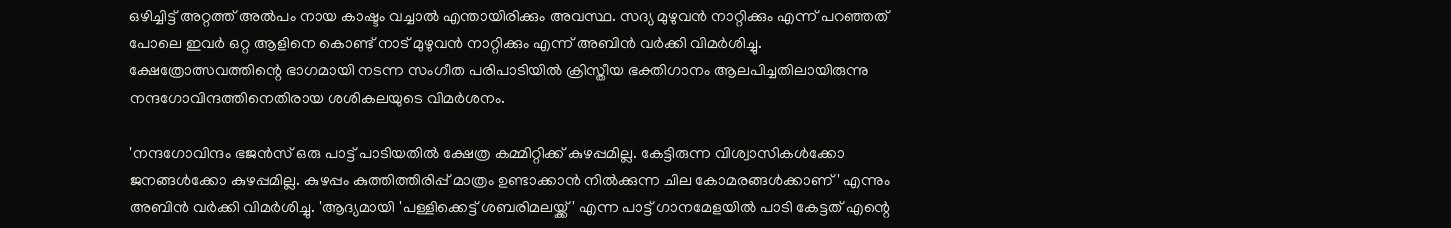ഒഴിച്ചിട്ട് അറ്റത്ത് അല്‍പം നായ കാഷ്ടം വച്ചാല്‍ എന്തായിരിക്കും അവസ്ഥ. സദ്യ മുഴുവന്‍ നാറ്റിക്കും എന്ന് പറഞ്ഞത് പോലെ ഇവര്‍ ഒറ്റ ആളിനെ കൊണ്ട് നാട് മുഴുവന്‍ നാറ്റിക്കും എന്ന് അബിന്‍ വര്‍ക്കി വിമര്‍ശിച്ചു. ക്ഷേത്രോത്സവത്തിന്റെ ഭാഗമായി നടന്ന സംഗീത പരിപാടിയില്‍ ക്രിസ്തീയ ഭക്തിഗാനം ആലപിച്ചതിലായിരുന്നു നന്ദഗോവിന്ദത്തിനെതിരായ ശശികലയുടെ വിമര്‍ശനം.

'നന്ദഗോവിന്ദം ഭജന്‍സ് ഒരു പാട്ട് പാടിയതില്‍ ക്ഷേത്ര കമ്മിറ്റിക്ക് കുഴപ്പമില്ല. കേട്ടിരുന്ന വിശ്വാസികള്‍ക്കോ ജനങ്ങള്‍ക്കോ കുഴപ്പമില്ല. കുഴപ്പം കുത്തിത്തിരിപ്പ് മാത്രം ഉണ്ടാക്കാന്‍ നില്‍ക്കുന്ന ചില കോമരങ്ങള്‍ക്കാണ്' എന്നും അബിന്‍ വര്‍ക്കി വിമര്‍ശിച്ചു. 'ആദ്യമായി 'പള്ളിക്കെട്ട് ശബരിമലയ്ക്ക്' എന്ന പാട്ട് ഗാനമേളയില്‍ പാടി കേട്ടത് എന്റെ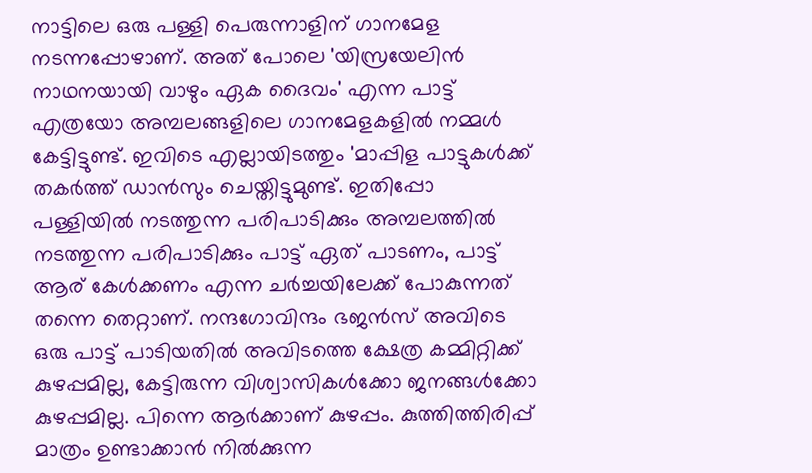നാട്ടിലെ ഒരു പള്ളി പെരുന്നാളിന് ഗാനമേള നടന്നപ്പോഴാണ്. അത് പോലെ 'യിസ്രയേലിന്‍ നാഥനയായി വാഴും ഏക ദൈവം' എന്ന പാട്ട് എത്രയോ അമ്പലങ്ങളിലെ ഗാനമേളകളില്‍ നമ്മള്‍ കേട്ടിട്ടുണ്ട്. ഇവിടെ എല്ലായിടത്തും 'മാപ്പിള പാട്ടുകള്‍ക്ക് തകര്‍ത്ത് ഡാന്‍സും ചെയ്തിട്ടുമുണ്ട്. ഇതിപ്പോ പള്ളിയില്‍ നടത്തുന്ന പരിപാടിക്കും അമ്പലത്തില്‍ നടത്തുന്ന പരിപാടിക്കും പാട്ട് ഏത് പാടണം, പാട്ട് ആര് കേള്‍ക്കണം എന്ന ചര്‍ച്ചയിലേക്ക് പോകുന്നത് തന്നെ തെറ്റാണ്. നന്ദഗോവിന്ദം ഭജന്‍സ് അവിടെ ഒരു പാട്ട് പാടിയതില്‍ അവിടത്തെ ക്ഷേത്ര കമ്മിറ്റിക്ക് കുഴപ്പമില്ല, കേട്ടിരുന്ന വിശ്വാസികള്‍ക്കോ ജനങ്ങള്‍ക്കോ കുഴപ്പമില്ല. പിന്നെ ആര്‍ക്കാണ് കുഴപ്പം. കുത്തിത്തിരിപ്പ് മാത്രം ഉണ്ടാക്കാന്‍ നില്‍ക്കുന്ന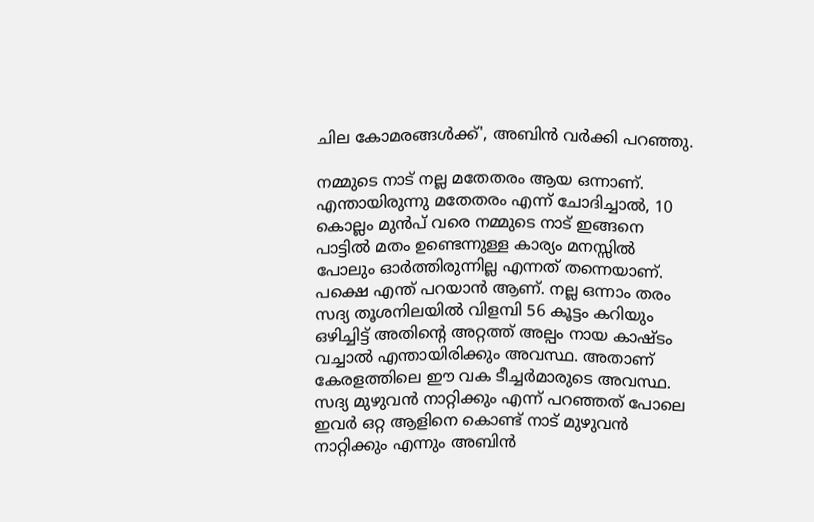ചില കോമരങ്ങള്‍ക്ക്', അബിന്‍ വര്‍ക്കി പറഞ്ഞു.

നമ്മുടെ നാട് നല്ല മതേതരം ആയ ഒന്നാണ്. എന്തായിരുന്നു മതേതരം എന്ന് ചോദിച്ചാല്‍, 10 കൊല്ലം മുന്‍പ് വരെ നമ്മുടെ നാട് ഇങ്ങനെ പാട്ടില്‍ മതം ഉണ്ടെന്നുള്ള കാര്യം മനസ്സില്‍ പോലും ഓര്‍ത്തിരുന്നില്ല എന്നത് തന്നെയാണ്. പക്ഷെ എന്ത് പറയാന്‍ ആണ്. നല്ല ഒന്നാം തരം സദ്യ തൂശനിലയില്‍ വിളമ്പി 56 കൂട്ടം കറിയും ഒഴിച്ചിട്ട് അതിന്റെ അറ്റത്ത് അല്പം നായ കാഷ്ടം വച്ചാല്‍ എന്തായിരിക്കും അവസ്ഥ. അതാണ് കേരളത്തിലെ ഈ വക ടീച്ചര്‍മാരുടെ അവസ്ഥ. സദ്യ മുഴുവന്‍ നാറ്റിക്കും എന്ന് പറഞ്ഞത് പോലെ ഇവര്‍ ഒറ്റ ആളിനെ കൊണ്ട് നാട് മുഴുവന്‍ നാറ്റിക്കും എന്നും അബിന്‍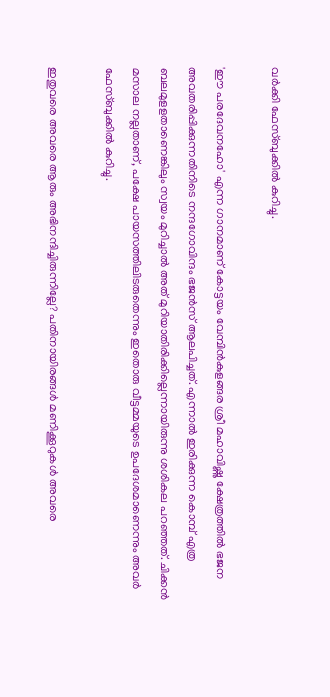വര്‍ക്കി ഫേസ്ബുക്കില്‍ കുറിച്ചു.

'ഈ പരദേവനഹോ' എന്ന ഗാനമാണ് കോട്ടയം വേമ്പിന്‍കുളങ്ങര ശ്രീ മഹാവിഷ്ണു ക്ഷേത്രത്തില്‍ ഭജന അവതരിപ്പിക്കുന്നതിനിടെ നന്ദഗോവിന്ദം ഭജന്‍സ് ആലപിച്ചത്. എന്നാല്‍ ഇരിക്കുന്ന കൊമ്പ് എത്ര ബലമുളളതാണെങ്കിലും സ്വയം മുറിച്ചാല്‍ അത് മുറിയാതിരിക്കില്ലെന്നായിരുന്നു ശശികല പറഞ്ഞത്. ചിക്കന്‍ മസാല നല്ലതാണ്, പക്ഷേ പായസത്തിലിടരുതെന്നും ഇതൊരു വീട്ടമ്മയുടെ ഉപദേശമാണെന്നും അവര്‍ ഫേസ്ബുക്കില്‍ കുറിച്ചു.

ഇതുവരെ അവരെ ആരും അഭിനന്ദിച്ചിരുന്നില്ലേ? പതിനായിരങ്ങള്‍ മണിക്കൂറുകള്‍ അവരെ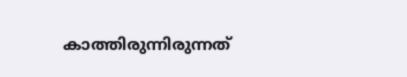കാത്തിരുന്നിരുന്നത്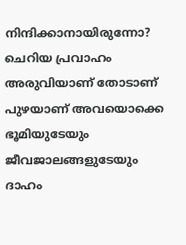നിന്ദിക്കാനായിരുന്നോ? ചെറിയ പ്രവാഹം അരുവിയാണ് തോടാണ് പുഴയാണ് അവയൊക്കെ ഭൂമിയുടേയും ജീവജാലങ്ങളുടേയും ദാഹം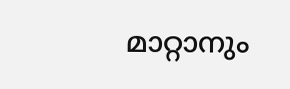മാറ്റാനും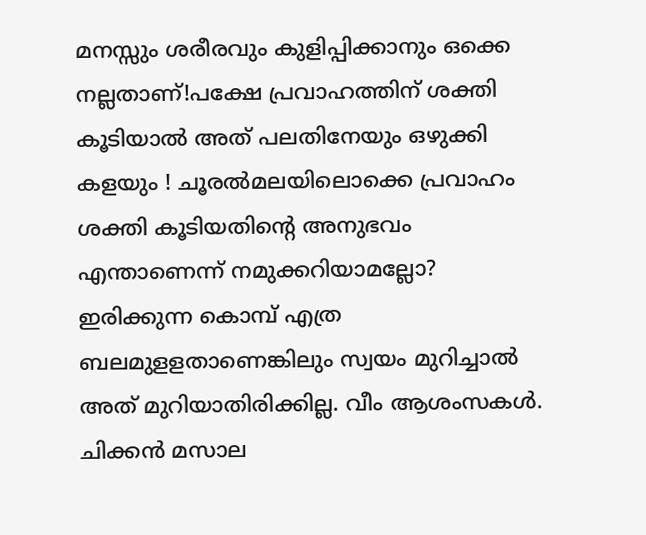മനസ്സും ശരീരവും കുളിപ്പിക്കാനും ഒക്കെ നല്ലതാണ്!പക്ഷേ പ്രവാഹത്തിന് ശക്തി കൂടിയാല്‍ അത് പലതിനേയും ഒഴുക്കി കളയും ! ചൂരല്‍മലയിലൊക്കെ പ്രവാഹം ശക്തി കൂടിയതിന്റെ അനുഭവം എന്താണെന്ന് നമുക്കറിയാമല്ലോ? ഇരിക്കുന്ന കൊമ്പ് എത്ര ബലമുളളതാണെങ്കിലും സ്വയം മുറിച്ചാല്‍ അത് മുറിയാതിരിക്കില്ല. വീം ആശംസകള്‍. ചിക്കന്‍ മസാല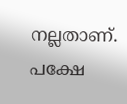നല്ലതാണ്. പക്ഷേ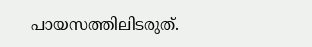പായസത്തിലിടരുത്.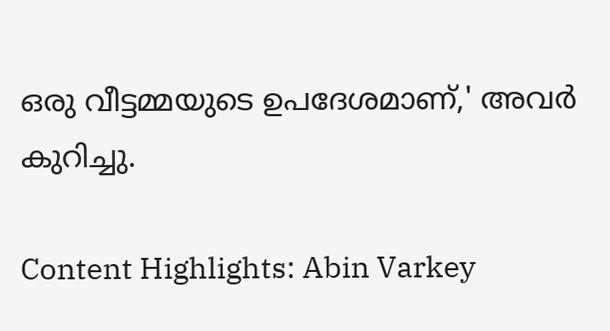ഒരു വീട്ടമ്മയുടെ ഉപദേശമാണ്,' അവര്‍ കുറിച്ചു.

Content Highlights: Abin Varkey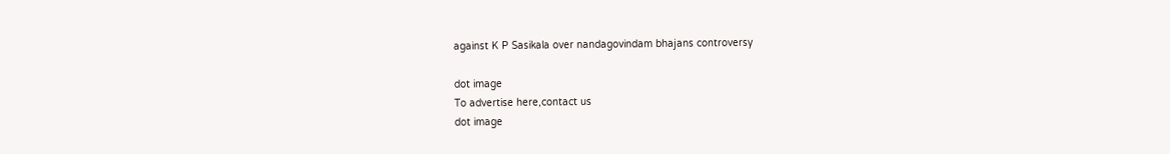against K P Sasikala over nandagovindam bhajans controversy

dot image
To advertise here,contact us
dot image